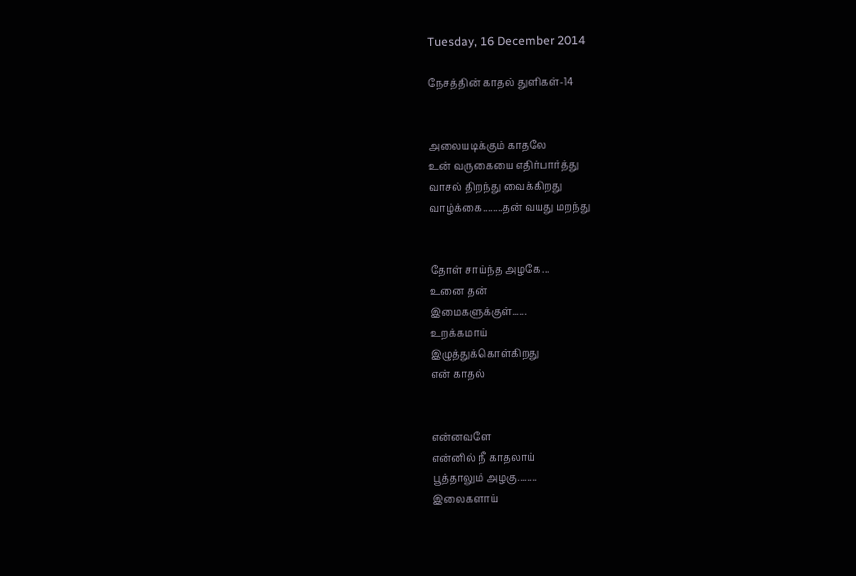Tuesday, 16 December 2014

நேசத்தின் காதல் துளிகள்-14


அலையடிக்கும் காதலே
உன் வருகையை எதிர்பார்த்து
வாசல் திறந்து வைக்கிறது
வாழ்க்கை........தன் வயது மறந்து


தோள் சாய்ந்த அழகே...
உனை தன்
இமைகளுக்குள்......
உறக்கமாய்
இழுத்துக்கொள்கிறது
என் காதல்


என்னவளே
என்னில் நீ காதலாய்
பூத்தாலும் அழகு........
இலைகளாய்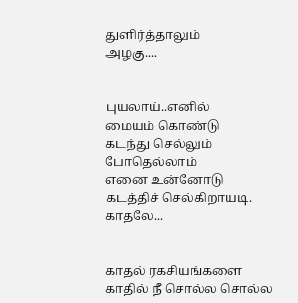துளிர்த்தாலும்
அழகு....


புயலாய்..எனில்
மையம் கொண்டு
கடந்து செல்லும்
போதெல்லாம்
எனை உன்னோடு
கடத்திச் செல்கிறாயடி.
காதலே...


காதல் ரகசியங்களை
காதில் நீ சொல்ல சொல்ல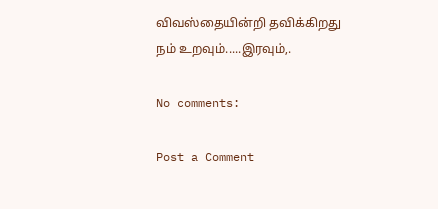விவஸ்தையின்றி தவிக்கிறது
நம் உறவும்.....இரவும்,.

No comments:

Post a Comment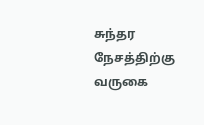சுந்தர நேசத்திற்கு வருகை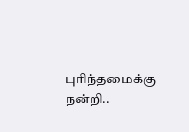புரிந்தமைக்கு நன்றி..